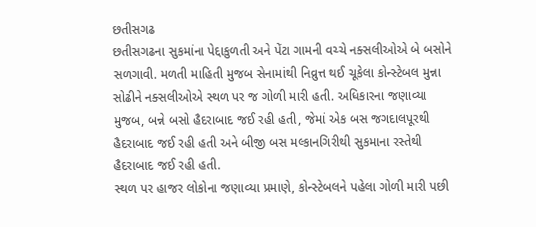છતીસગઢ
છતીસગઢના સુકમાંના પેદ્દાકુળતી અને પેંટા ગામની વચ્ચે નક્સલીઓએ બે બસોને સળગાવી. મળતી માહિતી મુજબ સેનામાંથી નિવ્રુત્ત થઈ ચૂકેલા કોન્સ્ટેબલ મુન્ના સોઢીને નક્સલીઓએ સ્થળ પર જ ગોળી મારી હતી. અધિકારના જણાવ્યા મુજબ, બન્ને બસો હૈદરાબાદ જઈ રહી હતી, જેમાં એક બસ જગદાલપૂરથી હૈદરાબાદ જઈ રહી હતી અને બીજી બસ મલ્કાનગિરીથી સુકમાના રસ્તેથી હૈદરાબાદ જઈ રહી હતી.
સ્થળ પર હાજર લોકોના જણાવ્યા પ્રમાણે, કોન્સ્ટેબલને પહેલા ગોળી મારી પછી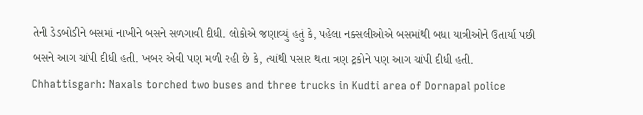તેની ડેડબોડીને બસમાં નાખીને બસને સળગાવી દીધી. લોકોએ જણાવ્યું હતું કે, પહેલા નક્સલીઓએ બસમાંથી બધા યાત્રીઓને ઉતાર્યા પછી બસને આગ ચાંપી દીધી હતી. ખબર એવી પણ મળી રહી છે કે, ત્યાંથી પસાર થતા ત્રણ ટ્રકોને પણ આગ ચાંપી દીધી હતી.
Chhattisgarh: Naxals torched two buses and three trucks in Kudti area of Dornapal police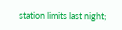station limits last night;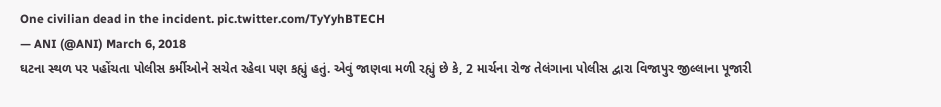One civilian dead in the incident. pic.twitter.com/TyYyhBTECH
— ANI (@ANI) March 6, 2018
ઘટના સ્થળ પર પહોંચતા પોલીસ કર્મીઓને સચેત રહેવા પણ કહ્યું હતું. એવું જાણવા મળી રહ્યું છે કે, 2 માર્ચના રોજ તેલંગાના પોલીસ દ્વારા વિજાપુર જીલ્લાના પૂજારી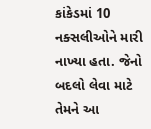કાંકેડમાં 10 નક્સલીઓને મારી નાખ્યા હતા. જેનો બદલો લેવા માટે તેમને આ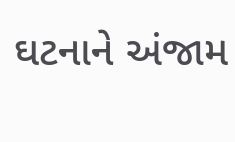ઘટનાને અંજામ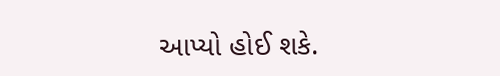આપ્યો હોઈ શકે.